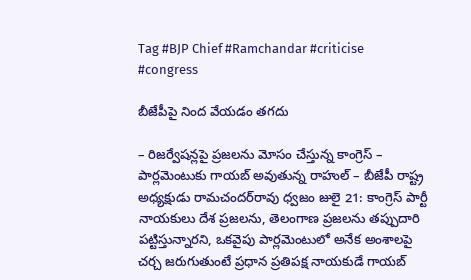Tag #BJP Chief #Ramchandar #criticise #congress

బీజేపీపై నింద వేయడం తగదు

– రిజర్వేషన్లపై ప్రజలను మోసం చేస్తున్న కాంగ్రెస్‌ – పార్లమెంటుకు గాయబ్‌ అవుతున్న రాహుల్‌ – బీజేపీ రాష్ట్ర అధ్యక్షుడు రామచందర్‌రావు ధ్వజం జులై 21: కాంగ్రెస్‌ పార్టీ నాయకులు దేశ ప్రజలను, తెలంగాణ ప్రజలను తప్పుదారి పట్టిస్తున్నారని, ఒకవైపు పార్లమెంటులో అనేక అంశాలపై చర్చ జరుగుతుంటే ప్రధాన ప్రతిపక్ష నాయకుడే గాయబ్‌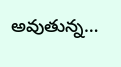అవుతున్న…